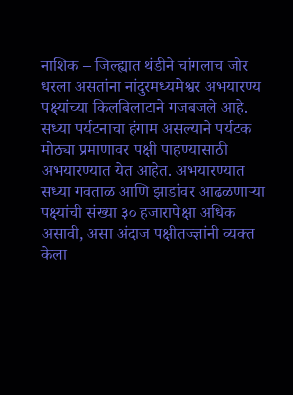नाशिक – जिल्ह्यात थंडीने चांगलाच जोर धरला असतांना नांदुरमध्यमेश्वर अभयारण्य पक्ष्यांच्या किलबिलाटाने गजबजले आहे. सध्या पर्यटनाचा हंगाम असल्याने पर्यटक मोठ्या प्रमाणावर पक्षी पाहण्यासाठी अभयारण्यात येत आहेत. अभयारण्यात सध्या गवताळ आणि झाडांवर आढळणाऱ्या पक्ष्यांची संख्या ३० हजारापेक्षा अधिक असावी, असा अंदाज पक्षीतज्ज्ञांनी व्यक्त केला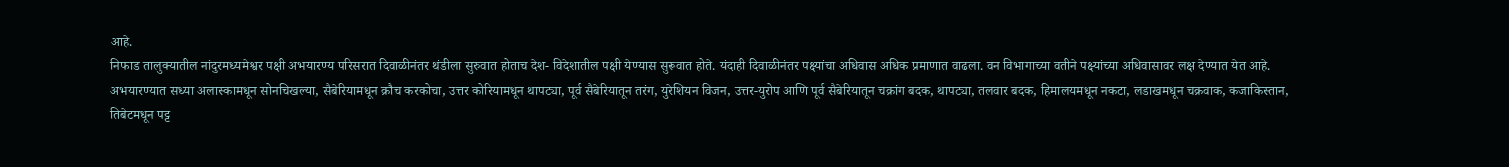आहे.
निफाड तालुक्यातील नांदुरमध्यमेश्वर पक्षी अभयारण्य परिसरात दिवाळीनंतर थंडीला सुरुवात होताच देश- विदेशातील पक्षी येण्यास सुरूवात होते. यंदाही दिवाळीनंतर पक्ष्यांचा अधिवास अधिक प्रमाणात वाढला. वन विभागाच्या वतीने पक्ष्यांच्या अधिवासावर लक्ष देण्यात येत आहे.
अभयारण्यात सध्या अलास्कामधून सोनचिखल्या, सैबेरियामधून क्रौच करकोचा, उत्तर कोरियामधून थापट्या, पूर्व सैबेरियातून तरंग, युरेशियन विजन, उत्तर-युरोप आणि पूर्व सैबेरियातून चक्रांग बदक, थापट्या, तलवार बदक, हिमालयमधून नकटा, लडाखमधून चक्रवाक, कजाकिस्तान, तिबेटमधून पट्ट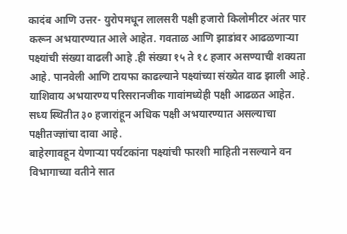कादंब आणि उत्तर- युरोपमधून लालसरी पक्षी हजारो किलोमीटर अंतर पार करून अभयारण्यात आले आहेत. गवताळ आणि झाडांवर आढळणाऱ्या पक्ष्यांची संख्या वाढली आहे .ही संख्या १५ ते १८ हजार असण्याची शक्यता आहे. पानवेली आणि टायफा काढल्याने पक्ष्यांच्या संख्येत वाढ झाली आहे. याशिवाय अभयारण्य परिसरानजीक गावांमध्येही पक्षी आढळत आहेत. सध्य स्थितीत ३० हजारांहून अधिक पक्षी अभयारण्यात असल्याचा पक्षीतज्ज्ञांचा दावा आहे.
बाहेरगावहून येणाऱ्या पर्यटकांना पक्ष्यांची फारशी माहिती नसल्याने वन विभागाच्या वतीने सात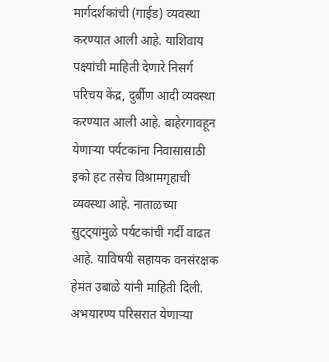मार्गदर्शकांची (गाईड) व्यवस्था करण्यात आली आहे. याशिवाय पक्ष्यांची माहिती देणारे निसर्ग परिचय केंद्र, दुर्बीण आदी व्यवस्था करण्यात आली आहे. बाहेरगावहून येणाऱ्या पर्यटकांना निवासासाठी इको हट तसेच विश्रामगृहाची व्यवस्था आहे. नाताळच्या सुट्ट्यांमुळे पर्यटकांची गर्दी वाढत आहे. याविषयी सहायक वनसंरक्षक हेमंत उबाळे यांनी माहिती दिली. अभयारण्य परिसरात येणाऱ्या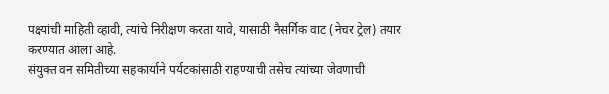पक्ष्यांची माहिती व्हावी, त्यांचे निरीक्षण करता यावे, यासाठी नैसर्गिक वाट (नेचर ट्रेल) तयार करण्यात आला आहे.
संयुक्त वन समितीच्या सहकार्याने पर्यटकांसाठी राहण्याची तसेच त्यांच्या जेवणाची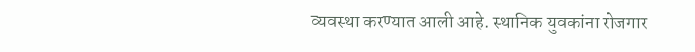व्यवस्था करण्यात आली आहे. स्थानिक युवकांना रोजगार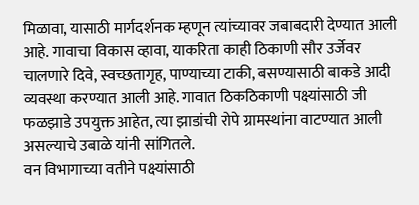मिळावा, यासाठी मार्गदर्शनक म्हणून त्यांच्यावर जबाबदारी देण्यात आली आहे. गावाचा विकास व्हावा, याकरिता काही ठिकाणी सौर उर्जेवर चालणारे दिवे, स्वच्छतागृह, पाण्याच्या टाकी, बसण्यासाठी बाकडे आदी व्यवस्था करण्यात आली आहे. गावात ठिकठिकाणी पक्ष्यांसाठी जी फळझाडे उपयुक्त आहेत, त्या झाडांची रोपे ग्रामस्थांना वाटण्यात आली असल्याचे उबाळे यांनी सांगितले.
वन विभागाच्या वतीने पक्ष्यांसाठी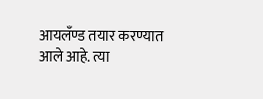आयलँण्ड तयार करण्यात आले आहे. त्या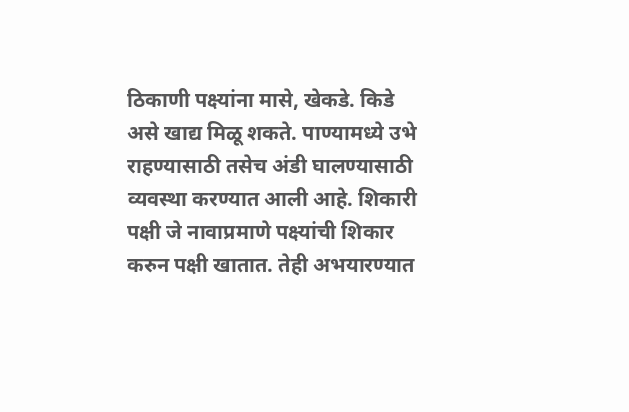ठिकाणी पक्ष्यांना मासे, खेकडे. किडे असे खाद्य मिळू शकते. पाण्यामध्ये उभे राहण्यासाठी तसेच अंडी घालण्यासाठी व्यवस्था करण्यात आली आहे. शिकारी पक्षी जे नावाप्रमाणे पक्ष्यांची शिकार करुन पक्षी खातात. तेही अभयारण्यात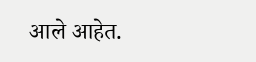आले आहेत.